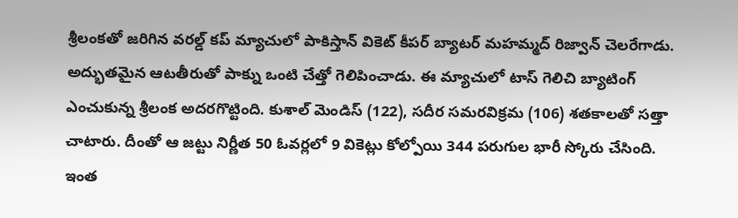శ్రీలంకతో జరిగిన వరల్డ్ కప్ మ్యాచులో పాకిస్తాన్ వికెట్ కీపర్ బ్యాటర్ మహమ్మద్ రిజ్వాన్ చెలరేగాడు. అద్భుతమైన ఆటతీరుతో పాక్ను ఒంటి చేత్తో గెలిపించాడు. ఈ మ్యాచులో టాస్ గెలిచి బ్యాటింగ్ ఎంచుకున్న శ్రీలంక అదరగొట్టింది. కుశాల్ మెండిస్ (122), సదీర సమరవిక్రమ (106) శతకాలతో సత్తా చాటారు. దీంతో ఆ జట్టు నిర్ణీత 50 ఓవర్లలో 9 వికెట్లు కోల్పోయి 344 పరుగుల భారీ స్కోరు చేసింది.
ఇంత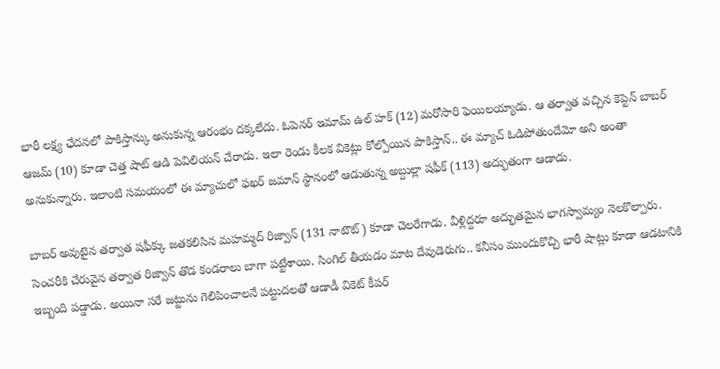భారీ లక్ష్య ఛేదనలో పాకిస్తాన్కు అనుకున్న ఆరంభం దక్కలేదు. ఓపెనర్ ఇమామ్ ఉల్ హక్ (12) మరోసారి ఫెయిలయ్యాడు. ఆ తర్వాత వచ్చిన కెప్టెన్ బాబర్ ఆజమ్ (10) కూడా చెత్త షాట్ ఆడి పెవిలియన్ చేరాడు. ఇలా రెండు కీలక వికెట్లు కోల్పోయిన పాకిస్తాన్.. ఈ మ్యాచ్ ఓడిపోతుందేమో అని అంతా అనుకున్నారు. ఇలాంటి సమయంలో ఈ మ్యాచులో ఫఖర్ జమాన్ స్థానంలో ఆడుతున్న అబ్దుల్లా షఫీక్ (113) అద్భుతంగా ఆడాడు.

బాబర్ అవుటైన తర్వాత షఫీక్కు జతకలిసిన మహమ్మద్ రిజ్వాన్ (131 నాటౌట్) కూడా చెలరేగాడు. వీళ్లిద్దరూ అద్భుతమైన భాగస్వామ్యం నెలకొల్పారు. సెంచరీకి చేరువైన తర్వాత రిజ్వాన్ తొడ కండరాలు బాగా పట్టేశాయి. సింగిల్ తీయడం మాట దేవుడెరుగు.. కనీసం ముందుకొచ్చి భారీ షాట్లు కూడా ఆడటానికి ఇబ్బంది పడ్డాడు. అయినా సరే జట్టును గెలిపించాలనే పట్టుదలతో ఆడాడీ వికెట్ కీపర్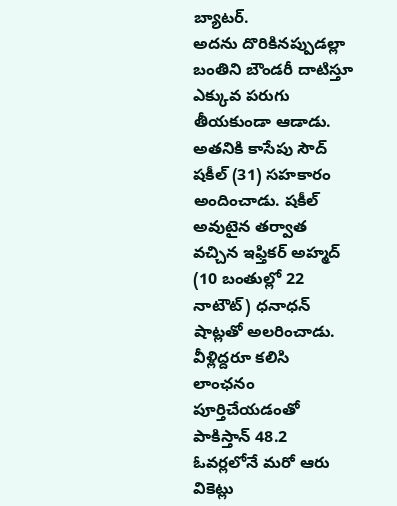బ్యాటర్.
అదను దొరికినప్పుడల్లా బంతిని బౌండరీ దాటిస్తూ ఎక్కువ పరుగు తీయకుండా ఆడాడు. అతనికి కాసేపు సౌద్ షకీల్ (31) సహకారం అందించాడు. షకీల్ అవుటైన తర్వాత వచ్చిన ఇఫ్తికర్ అహ్మద్ (10 బంతుల్లో 22 నాటౌట్) ధనాధన్ షాట్లతో అలరించాడు. వీళ్లిద్దరూ కలిసి లాంఛనం పూర్తిచేయడంతో పాకిస్తాన్ 48.2 ఓవర్లలోనే మరో ఆరు వికెట్లు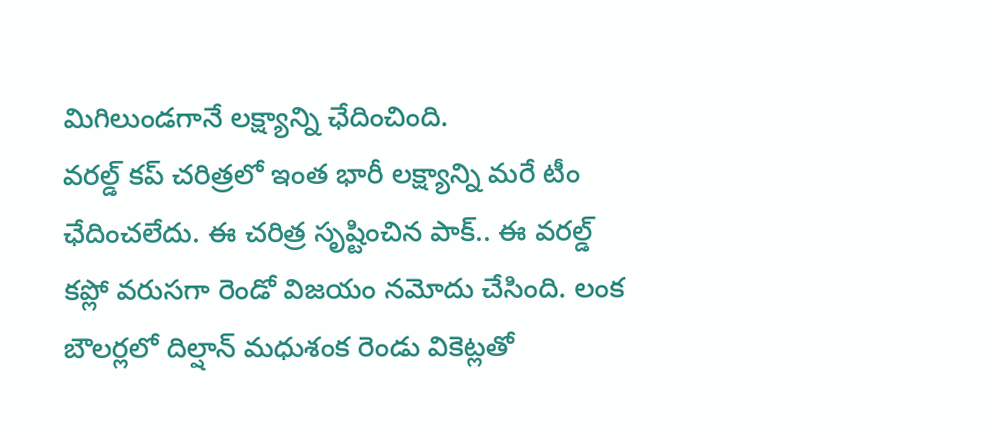మిగిలుండగానే లక్ష్యాన్ని ఛేదించింది.
వరల్డ్ కప్ చరిత్రలో ఇంత భారీ లక్ష్యాన్ని మరే టీం ఛేదించలేదు. ఈ చరిత్ర సృష్టించిన పాక్.. ఈ వరల్డ్ కప్లో వరుసగా రెండో విజయం నమోదు చేసింది. లంక బౌలర్లలో దిల్షాన్ మధుశంక రెండు వికెట్లతో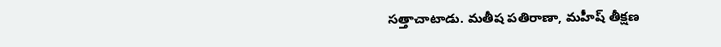సత్తాచాటాడు. మతీష పతిరాణా, మహీష్ తీక్షణ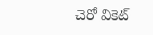చెరో వికెట్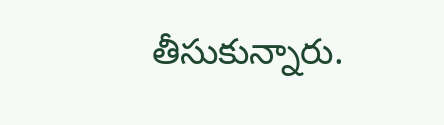తీసుకున్నారు.